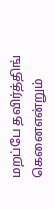மறப்பே தவிர்த்திங் கெனைஎன்றும்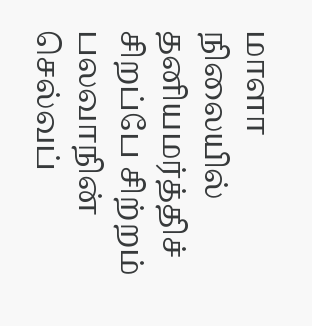மாளா நிலையில் தனியமர்த்திச் சிறப்பே சிற்றம் பலவாநின் செல்வப்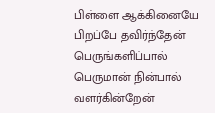பிள்ளை ஆக்கினையே பிறப்பே தவிர்ந்தேன் பெருங்களிப்பால் பெருமான் நின்பால் வளர்கின்றேன்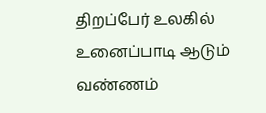திறப்பேர் உலகில் உனைப்பாடி ஆடும் வண்ணம்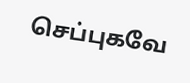செப்புகவே